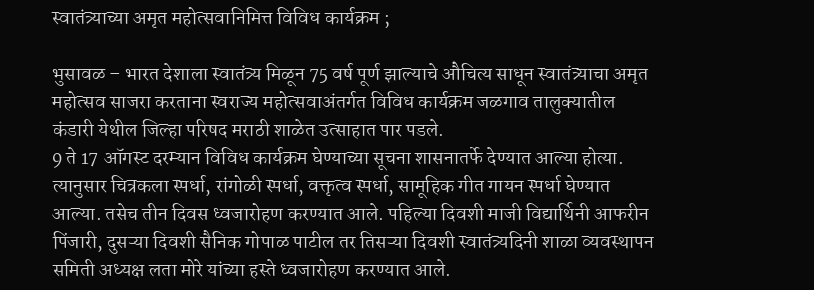स्वातंत्र्याच्या अमृत महोत्सवानिमित्त विविध कार्यक्रम ;

भुसावळ – भारत देशाला स्वातंत्र्य मिळून 75 वर्ष पूर्ण झाल्याचे औचित्य साधून स्वातंत्र्याचा अमृत महोत्सव साजरा करताना स्वराज्य महोत्सवाअंतर्गत विविध कार्यक्रम जळगाव तालुक्यातील कंडारी येथील जिल्हा परिषद मराठी शाळेत उत्साहात पार पडले.
9 ते 17 ऑगस्ट दरम्यान विविध कार्यक्रम घेण्याच्या सूचना शासनातर्फे देण्यात आल्या होत्या. त्यानुसार चित्रकला स्पर्धा, रांगोळी स्पर्धा, वक्तृत्व स्पर्धा, सामूहिक गीत गायन स्पर्धा घेण्यात आल्या. तसेच तीन दिवस ध्वजारोहण करण्यात आले. पहिल्या दिवशी माजी विद्यार्थिनी आफरीन पिंजारी, दुसऱ्या दिवशी सैनिक गोपाळ पाटील तर तिसऱ्या दिवशी स्वातंत्र्यदिनी शाळा व्यवस्थापन समिती अध्यक्ष लता मोरे यांच्या हस्ते ध्वजारोहण करण्यात आले.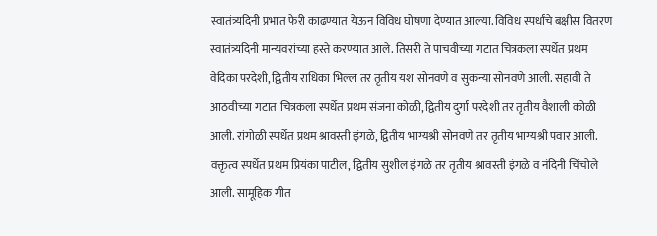स्वातंत्र्यदिनी प्रभात फेरी काढण्यात येऊन विविध घोषणा देण्यात आल्या. विविध स्पर्धांचे बक्षीस वितरण स्वातंत्र्यदिनी मान्यवरांच्या हस्ते करण्यात आले. तिसरी ते पाचवीच्या गटात चित्रकला स्पर्धेत प्रथम वेदिका परदेशी, द्वितीय राधिका भिल्ल तर तृतीय यश सोनवणे व सुकन्या सोनवणे आली. सहावी ते आठवीच्या गटात चित्रकला स्पर्धेत प्रथम संजना कोळी, द्वितीय दुर्गा परदेशी तर तृतीय वैशाली कोळी आली. रांगोळी स्पर्धेत प्रथम श्रावस्ती इंगळे, द्वितीय भाग्यश्री सोनवणे तर तृतीय भाग्यश्री पवार आली. वक्तृत्व स्पर्धेत प्रथम प्रियंका पाटील, द्वितीय सुशील इंगळे तर तृतीय श्रावस्ती इंगळे व नंदिनी चिंचोले आली. सामूहिक गीत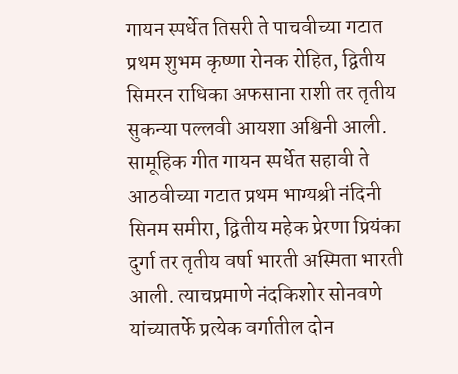गायन स्पर्धेत तिसरी ते पाचवीच्या गटात प्रथम शुभम कृष्णा रोनक रोहित, द्वितीय सिमरन राधिका अफसाना राशी तर तृतीय सुकन्या पल्लवी आयशा अश्विनी आली. सामूहिक गीत गायन स्पर्धेत सहावी ते आठवीच्या गटात प्रथम भाग्यश्री नंदिनी सिनम समीरा, द्वितीय महेक प्रेरणा प्रियंका दुर्गा तर तृतीय वर्षा भारती अस्मिता भारती आली. त्याचप्रमाणे नंदकिशोर सोनवणे यांच्यातर्फे प्रत्येक वर्गातील दोन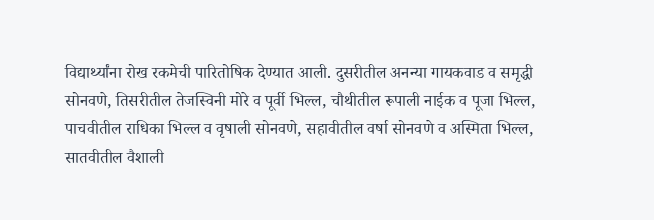विद्यार्थ्यांना रोख रकमेची पारितोषिक देण्यात आली. दुसरीतील अनन्या गायकवाड व समृद्धी सोनवणे, तिसरीतील तेजस्विनी मोरे व पूर्वी भिल्ल, चौथीतील रूपाली नाईक व पूजा भिल्ल, पाचवीतील राधिका भिल्ल व वृषाली सोनवणे, सहावीतील वर्षा सोनवणे व अस्मिता भिल्ल, सातवीतील वैशाली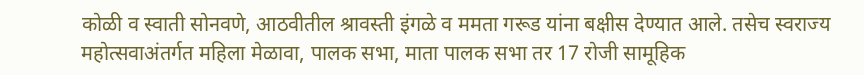कोळी व स्वाती सोनवणे, आठवीतील श्रावस्ती इंगळे व ममता गरूड यांना बक्षीस देण्यात आले. तसेच स्वराज्य महोत्सवाअंतर्गत महिला मेळावा, पालक सभा, माता पालक सभा तर 17 रोजी सामूहिक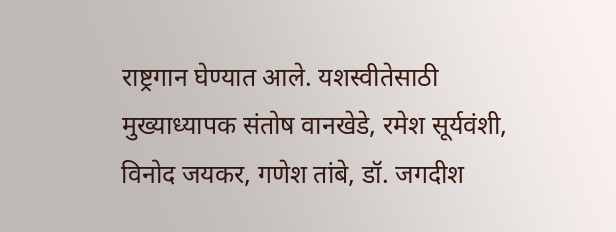राष्ट्रगान घेण्यात आले. यशस्वीतेसाठी मुख्याध्यापक संतोष वानखेडे, रमेश सूर्यवंशी, विनोद जयकर, गणेश तांबे, डॉ. जगदीश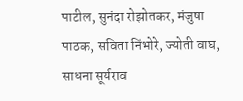पाटील, सुनंदा रोझोतकर, मंजुषा पाठक, सविता निंभोरे, ज्योती वाघ, साधना सूर्यराव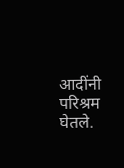आदींनी परिश्रम घेतले.